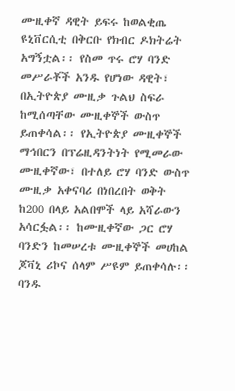ሙዚቀኛ ዳዊት ይፍሩ ከወልቂጤ ዩኒቨርሲቲ በቅርቡ የክብር ዶክትሬት አግኝቷል፡፡ የስመ ጥሩ ሮሃ ባንድ መሥራቾች አንዱ የሆነው ዳዊት፣ በኢትዮጵያ ሙዚቃ ጉልህ ስፍራ ከሚሰጣቸው ሙዚቀኞች ውስጥ ይጠቀሳል፡፡ የኢትዮጵያ ሙዚቀኞች ማኅበርን በፕሬዚዳንትነት የሚመራው ሙዚቀኛው፣ በተለይ ሮሃ ባንድ ውስጥ ሙዚቃ አቀናባሪ በነበረበት ወቅት ከ200 በላይ አልበሞች ላይ አሻራውን አሳርፏል፡፡ ከሙዚቀኛው ጋር ሮሃ ባንድን ከመሠረቱ ሙዚቀኞች መሀከል ጆቫኒ ሪኮና ሰላም ሥዩም ይጠቀሳሉ፡፡ ባንዱ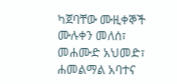ካጀባቸው ሙዚቀኞች ሙሉቀን መለሰ፣ መሐሙድ አህመድ፣ ሐመልማል አባተና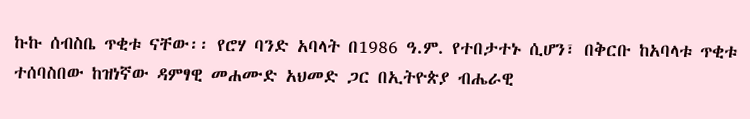ኩኩ ሰብስቤ ጥቂቱ ናቸው፡፡ የሮሃ ባንድ አባላት በ1986 ዓ.ም. የተበታተኑ ሲሆን፣ በቅርቡ ከአባላቱ ጥቂቱ ተሰባስበው ከዝነኛው ዳምፃዊ መሐሙድ አህመድ ጋር በኢትዮጵያ ብሔራዊ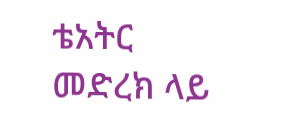ቴአትር መድረክ ላይ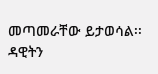መጣመራቸው ይታወሳል፡፡ ዳዊትን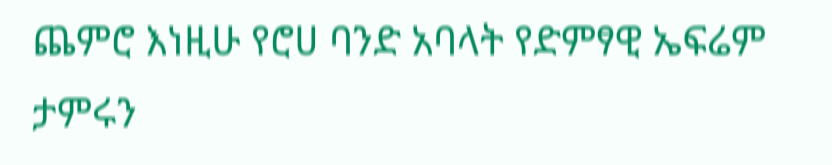ጨምሮ እነዚሁ የሮሀ ባንድ አባላት የድምፃዊ ኤፍሬም ታምሩን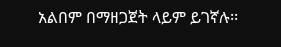አልበም በማዘጋጀት ላይም ይገኛሉ፡፡